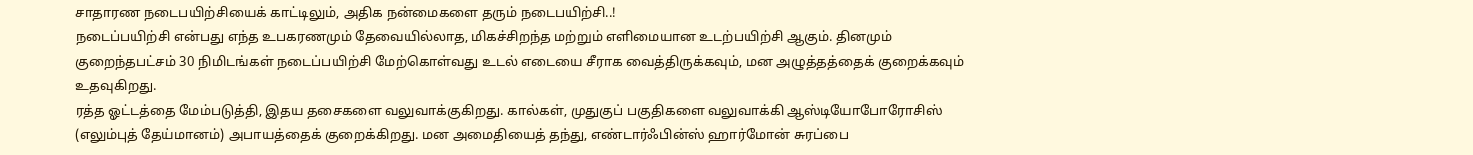சாதாரண நடைபயிற்சியைக் காட்டிலும், அதிக நன்மைகளை தரும் நடைபயிற்சி..!
நடைப்பயிற்சி என்பது எந்த உபகரணமும் தேவையில்லாத, மிகச்சிறந்த மற்றும் எளிமையான உடற்பயிற்சி ஆகும். தினமும் குறைந்தபட்சம் 30 நிமிடங்கள் நடைப்பயிற்சி மேற்கொள்வது உடல் எடையை சீராக வைத்திருக்கவும், மன அழுத்தத்தைக் குறைக்கவும் உதவுகிறது.
ரத்த ஓட்டத்தை மேம்படுத்தி, இதய தசைகளை வலுவாக்குகிறது. கால்கள், முதுகுப் பகுதிகளை வலுவாக்கி ஆஸ்டியோபோரோசிஸ் (எலும்புத் தேய்மானம்) அபாயத்தைக் குறைக்கிறது. மன அமைதியைத் தந்து, எண்டார்ஃபின்ஸ் ஹார்மோன் சுரப்பை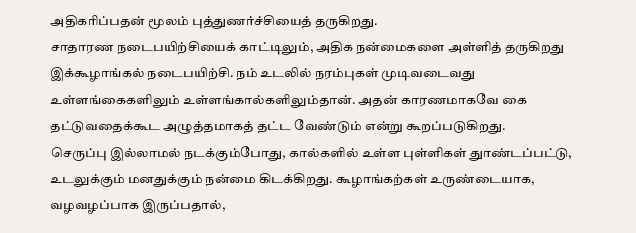அதிகரிப்பதன் மூலம் புத்துணர்ச்சியைத் தருகிறது.
சாதாரண நடைபயிற்சியைக் காட்டிலும், அதிக நன்மைகளை அள்ளித் தருகிறது இக்கூழாங்கல் நடைபயிற்சி. நம் உடலில் நரம்புகள் முடிவடைவது உள்ளங்கைகளிலும் உள்ளங்கால்களிலும்தான். அதன் காரணமாகவே கை தட்டுவதைக்கூட அழுத்தமாகத் தட்ட வேண்டும் என்று கூறப்படுகிறது.
செருப்பு இல்லாமல் நடக்கும்போது, கால்களில் உள்ள புள்ளிகள் துாண்டப்பட்டு, உடலுக்கும் மனதுக்கும் நன்மை கிடக்கிறது. கூழாங்கற்கள் உருண்டையாக, வழவழப்பாக இருப்பதால்,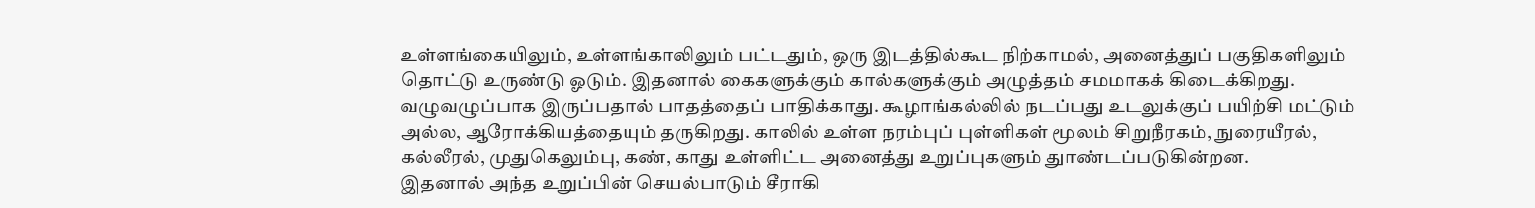உள்ளங்கையிலும், உள்ளங்காலிலும் பட்டதும், ஒரு இடத்தில்கூட நிற்காமல், அனைத்துப் பகுதிகளிலும் தொட்டு உருண்டு ஓடும். இதனால் கைகளுக்கும் கால்களுக்கும் அழுத்தம் சமமாகக் கிடைக்கிறது. வழுவழுப்பாக இருப்பதால் பாதத்தைப் பாதிக்காது. கூழாங்கல்லில் நடப்பது உடலுக்குப் பயிற்சி மட்டும் அல்ல, ஆரோக்கியத்தையும் தருகிறது. காலில் உள்ள நரம்புப் புள்ளிகள் மூலம் சிறுநீரகம், நுரையீரல், கல்லீரல், முதுகெலும்பு, கண், காது உள்ளிட்ட அனைத்து உறுப்புகளும் துாண்டப்படுகின்றன.
இதனால் அந்த உறுப்பின் செயல்பாடும் சீராகி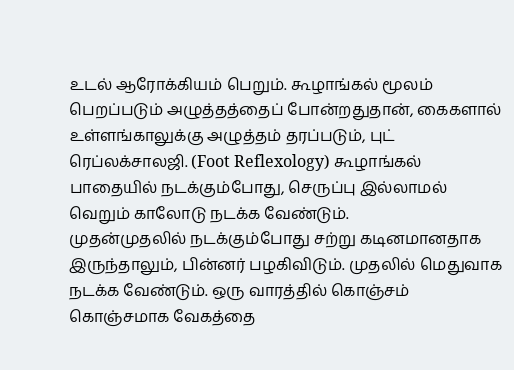உடல் ஆரோக்கியம் பெறும். கூழாங்கல் மூலம் பெறப்படும் அழுத்தத்தைப் போன்றதுதான், கைகளால் உள்ளங்காலுக்கு அழுத்தம் தரப்படும், புட் ரெப்லக்சாலஜி. (Foot Reflexology) கூழாங்கல் பாதையில் நடக்கும்போது, செருப்பு இல்லாமல் வெறும் காலோடு நடக்க வேண்டும்.
முதன்முதலில் நடக்கும்போது சற்று கடினமானதாக இருந்தாலும், பின்னர் பழகிவிடும். முதலில் மெதுவாக நடக்க வேண்டும். ஒரு வாரத்தில் கொஞ்சம் கொஞ்சமாக வேகத்தை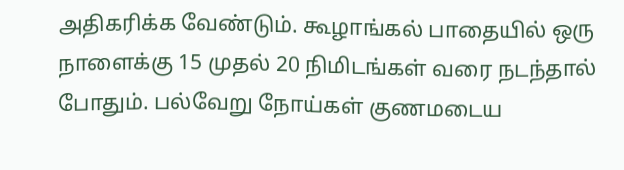அதிகரிக்க வேண்டும். கூழாங்கல் பாதையில் ஒரு நாளைக்கு 15 முதல் 20 நிமிடங்கள் வரை நடந்தால் போதும். பல்வேறு நோய்கள் குணமடைய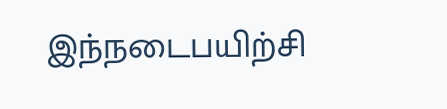இந்நடைபயிற்சி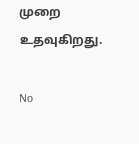முறை உதவுகிறது.

No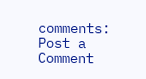comments:
Post a Comment